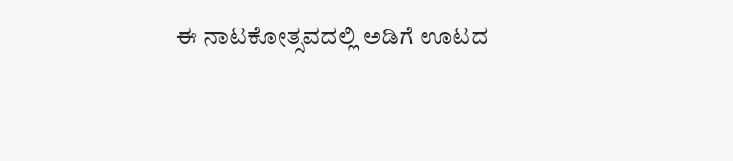ಈ ನಾಟಕೋತ್ಸವದಲ್ಲಿ ಅಡಿಗೆ ಊಟದ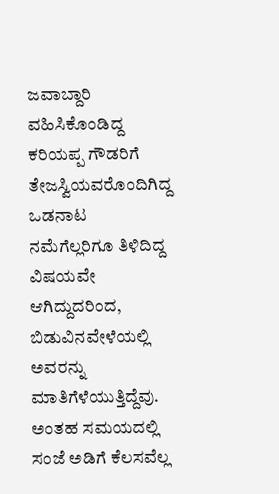ಜವಾಬ್ದಾರಿ ವಹಿಸಿಕೊಂಡಿದ್ದ ಕರಿಯಪ್ಪ ಗೌಡರಿಗೆ ತೇಜಸ್ವಿಯವರೊಂದಿಗಿದ್ದ ಒಡನಾಟ ನಮೆಗೆಲ್ಲರಿಗೂ ತಿಳಿದಿದ್ದ ವಿಷಯವೇ ಆಗಿದ್ದುದರಿಂದ, ಬಿಡುವಿನವೇಳೆಯಲ್ಲಿ ಅವರನ್ನು ಮಾತಿಗೆಳೆಯುತ್ತಿದ್ದೆವು. ಅಂತಹ ಸಮಯದಲ್ಲಿ ಸಂಜೆ ಅಡಿಗೆ ಕೆಲಸವೆಲ್ಲ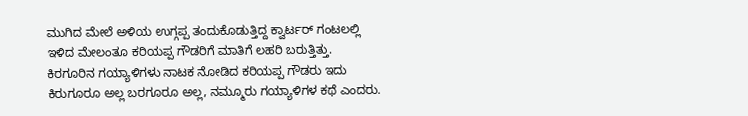ಮುಗಿದ ಮೇಲೆ ಅಳಿಯ ಉಗ್ಗಪ್ಪ ತಂದುಕೊಡುತ್ತಿದ್ದ ಕ್ವಾರ್ಟರ್ ಗಂಟಲಲ್ಲಿ ಇಳಿದ ಮೇಲಂತೂ ಕರಿಯಪ್ಪ ಗೌಡರಿಗೆ ಮಾತಿಗೆ ಲಹರಿ ಬರುತ್ತಿತ್ತು.
ಕಿರಗೂರಿನ ಗಯ್ಯಾಳಿಗಳು ನಾಟಕ ನೋಡಿದ ಕರಿಯಪ್ಪ ಗೌಡರು ಇದು ಕಿರುಗೂರೂ ಅಲ್ಲ ಬರಗೂರೂ ಅಲ್ಲ, ನಮ್ಮೂರು ಗಯ್ಯಾಳಿಗಳ ಕಥೆ ಎಂದರು.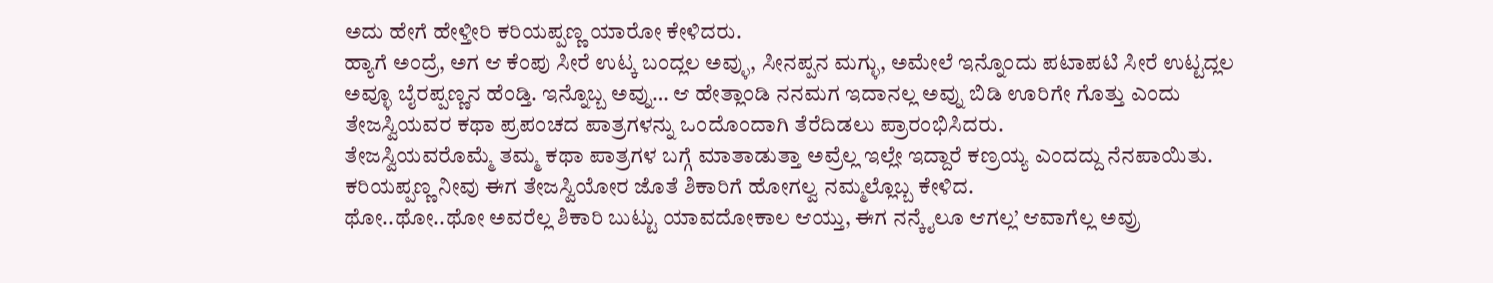ಅದು ಹೇಗೆ ಹೇಳ್ತೀರಿ ಕರಿಯಪ್ಪಣ್ಣ ಯಾರೋ ಕೇಳಿದರು.
ಹ್ಯಾಗೆ ಅಂದ್ರೆ, ಅಗ ಆ ಕೆಂಪು ಸೀರೆ ಉಟ್ಕ ಬಂದ್ಲಲ ಅವ್ಳು, ಸೀನಪ್ಪನ ಮಗ್ಳು, ಅಮೇಲೆ ಇನ್ನೊಂದು ಪಟಾಪಟಿ ಸೀರೆ ಉಟ್ಟದ್ಲಲ ಅವ್ಳೂ ಬೈರಪ್ಪಣ್ಣನ ಹೆಂಡ್ತಿ. ಇನ್ನೊಬ್ಬ ಅವ್ನು… ಆ ಹೇತ್ಲಾಂಡಿ ನನಮಗ ಇದಾನಲ್ಲ ಅವ್ನು ಬಿಡಿ ಊರಿಗೇ ಗೊತ್ತು ಎಂದು ತೇಜಸ್ವಿಯವರ ಕಥಾ ಪ್ರಪಂಚದ ಪಾತ್ರಗಳನ್ನು ಒಂದೊಂದಾಗಿ ತೆರೆದಿಡಲು ಪ್ರಾರಂಭಿಸಿದರು.
ತೇಜಸ್ವಿಯವರೊಮ್ಮೆ ತಮ್ಮ ಕಥಾ ಪಾತ್ರಗಳ ಬಗ್ಗೆ ಮಾತಾಡುತ್ತಾ ಅವ್ರೆಲ್ಲ ಇಲ್ಲೇ ಇದ್ದಾರೆ ಕಣ್ರಯ್ಯ ಎಂದದ್ದು ನೆನಪಾಯಿತು.
ಕರಿಯಪ್ಪಣ್ಣ ನೀವು ಈಗ ತೇಜಸ್ವಿಯೋರ ಜೊತೆ ಶಿಕಾರಿಗೆ ಹೋಗಲ್ವ ನಮ್ಮಲ್ಲೊಬ್ಬ ಕೇಳಿದ.
ಥೋ..ಥೋ..ಥೋ ಅವರೆಲ್ಲ ಶಿಕಾರಿ ಬುಟ್ಟು ಯಾವದೋಕಾಲ ಆಯ್ತು, ಈಗ ನನ್ಕೈಲೂ ಆಗಲ್ಲ’ ಆವಾಗೆಲ್ಲ ಅವ್ರು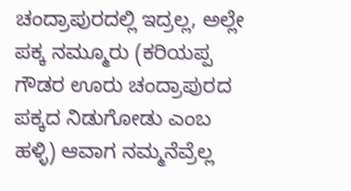ಚಂದ್ರಾಪುರದಲ್ಲಿ ಇದ್ರಲ್ಲ, ಅಲ್ಲೇ ಪಕ್ಕ ನಮ್ಮೂರು (ಕರಿಯಪ್ಪ ಗೌಡರ ಊರು ಚಂದ್ರಾಪುರದ ಪಕ್ಕದ ನಿಡುಗೋಡು ಎಂಬ ಹಳ್ಳಿ) ಆವಾಗ ನಮ್ಮನೆವ್ರೆಲ್ಲ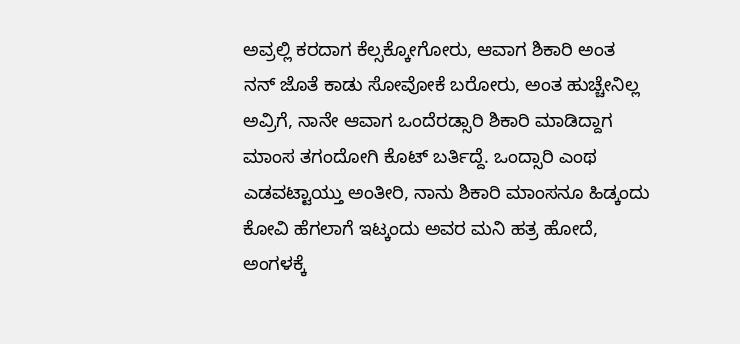ಅವ್ರಲ್ಲಿ ಕರದಾಗ ಕೆಲ್ಸಕ್ಕೋಗೋರು, ಆವಾಗ ಶಿಕಾರಿ ಅಂತ ನನ್ ಜೊತೆ ಕಾಡು ಸೋವೋಕೆ ಬರೋರು, ಅಂತ ಹುಚ್ಚೇನಿಲ್ಲ ಅವ್ರಿಗೆ, ನಾನೇ ಆವಾಗ ಒಂದೆರಡ್ಸಾರಿ ಶಿಕಾರಿ ಮಾಡಿದ್ದಾಗ ಮಾಂಸ ತಗಂದೋಗಿ ಕೊಟ್ ಬರ್ತಿದ್ದೆ. ಒಂದ್ಸಾರಿ ಎಂಥ ಎಡವಟ್ಟಾಯ್ತು ಅಂತೀರಿ, ನಾನು ಶಿಕಾರಿ ಮಾಂಸನೂ ಹಿಡ್ಕಂದು ಕೋವಿ ಹೆಗಲಾಗೆ ಇಟ್ಕಂದು ಅವರ ಮನಿ ಹತ್ರ ಹೋದೆ, ಅಂಗಳಕ್ಕೆ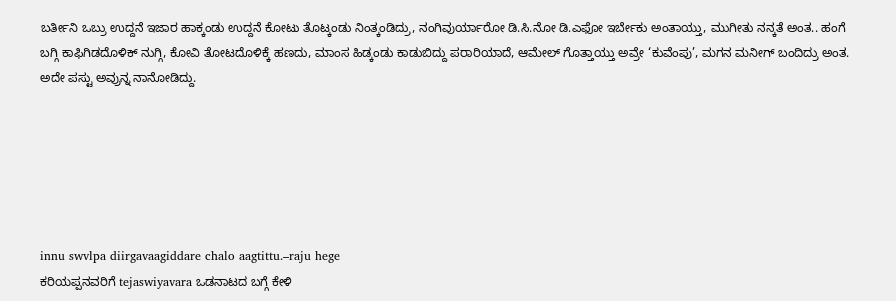ಬರ್ತೀನಿ ಒಬ್ರು ಉದ್ದನೆ ಇಜಾರ ಹಾಕ್ಕಂಡು ಉದ್ದನೆ ಕೋಟು ತೊಟ್ಕಂಡು ನಿಂತ್ಕಂಡಿದ್ರು, ನಂಗಿವುರ್ಯಾರೋ ಡಿ.ಸಿ.ನೋ ಡಿ.ಎಫೋ ಇರ್ಬೇಕು ಅಂತಾಯ್ತು, ಮುಗೀತು ನನ್ಕತೆ ಅಂತ.. ಹಂಗೆ ಬಗ್ಗಿ ಕಾಫಿಗಿಡದೊಳಿಕ್ ನುಗ್ಗಿ, ಕೋವಿ ತೋಟದೊಳಿಕ್ಕೆ ಹಣದು, ಮಾಂಸ ಹಿಡ್ಕಂಡು ಕಾಡುಬಿದ್ದು ಪರಾರಿಯಾದೆ, ಆಮೇಲ್ ಗೊತ್ತಾಯ್ತು ಅವ್ರೇ ‘ಕುವೆಂಪು’, ಮಗನ ಮನೀಗ್ ಬಂದಿದ್ರು ಅಂತ. ಅದೇ ಪಸ್ಟು ಅವ್ರುನ್ನ ನಾನೋಡಿದ್ದು.






innu swvlpa diirgavaagiddare chalo aagtittu.–raju hege
ಕರಿಯಪ್ಪನವರಿಗೆ tejaswiyavara ಒಡನಾಟದ ಬಗ್ಗೆ ಕೇಳಿ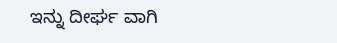ಇನ್ನು ದೀರ್ಘ ವಾಗಿ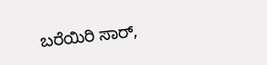ಬರೆಯಿರಿ ಸಾರ್,